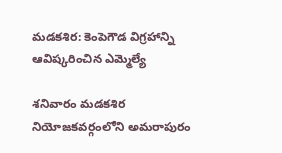మడకశిర: కెంపెగౌడ విగ్రహాన్ని ఆవిష్కరించిన ఎమ్మెల్యే

శనివారం మడకశిర నియోజకవర్గంలోని అమరాపురం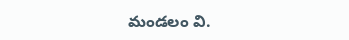మండలం వి.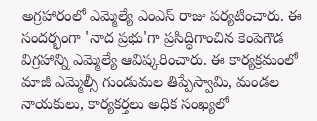అగ్రహారంలో ఎమ్మెల్యే ఎంఎస్ రాజు పర్యటించారు. ఈ సందర్భంగా 'నాద ప్రభు'గా ప్రసిద్ధిగాంచిన కెంపెగౌడ విగ్రహాన్ని ఎమ్మెల్యే ఆవిష్కరించారు. ఈ కార్యక్రమంలో మాజీ ఎమ్మెల్సీ గుండుమల తిప్పేస్వామి, మండల నాయకులు, కార్యకర్తలు అధిక సంఖ్యలో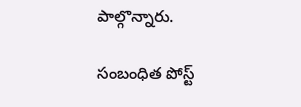పాల్గొన్నారు.

సంబంధిత పోస్ట్